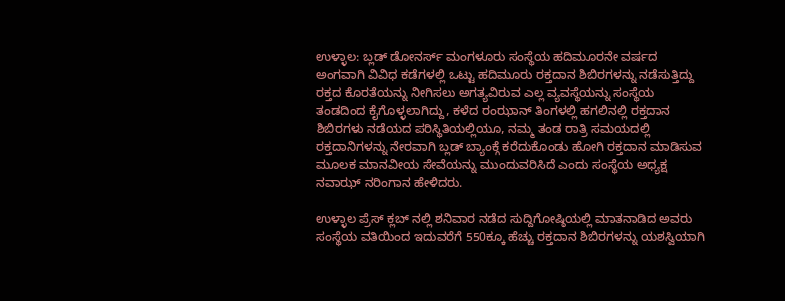ಉಳ್ಳಾಲ: ಬ್ಲಡ್ ಡೋನರ್ಸ್ ಮಂಗಳೂರು ಸಂಸ್ಥೆಯ ಹದಿಮೂರನೇ ವರ್ಷದ ಅಂಗವಾಗಿ ವಿವಿಧ ಕಡೆಗಳಲ್ಲಿ ಒಟ್ಟು ಹದಿಮೂರು ರಕ್ತದಾನ ಶಿಬಿರಗಳನ್ನು ನಡೆಸುತ್ತಿದ್ದು ರಕ್ತದ ಕೊರತೆಯನ್ನು ನೀಗಿಸಲು ಅಗತ್ಯವಿರುವ ಎಲ್ಲ ವ್ಯವಸ್ಥೆಯನ್ನು ಸಂಸ್ಥೆಯ ತಂಡದಿಂದ ಕೈಗೊಳ್ಳಲಾಗಿದ್ದು, ಕಳೆದ ರಂಝಾನ್ ತಿಂಗಳಲ್ಲಿ ಹಗಲಿನಲ್ಲಿ ರಕ್ತದಾನ ಶಿಬಿರಗಳು ನಡೆಯದ ಪರಿಸ್ಥಿತಿಯಲ್ಲಿಯೂ, ನಮ್ಮ ತಂಡ ರಾತ್ರಿ ಸಮಯದಲ್ಲಿ ರಕ್ತದಾನಿಗಳನ್ನು ನೇರವಾಗಿ ಬ್ಲಡ್ ಬ್ಯಾಂಕ್ಗೆ ಕರೆದುಕೊಂಡು ಹೋಗಿ ರಕ್ತದಾನ ಮಾಡಿಸುವ ಮೂಲಕ ಮಾನವೀಯ ಸೇವೆಯನ್ನು ಮುಂದುವರಿಸಿದೆ ಎಂದು ಸಂಸ್ಥೆಯ ಅಧ್ಯಕ್ಷ ನವಾಝ್ ನರಿಂಗಾನ ಹೇಳಿದರು.

ಉಳ್ಳಾಲ ಪ್ರೆಸ್ ಕ್ಲಬ್ ನಲ್ಲಿ ಶನಿವಾರ ನಡೆದ ಸುದ್ದಿಗೋಷ್ಠಿಯಲ್ಲಿ ಮಾತನಾಡಿದ ಅವರು ಸಂಸ್ಥೆಯ ವತಿಯಿಂದ ಇದುವರೆಗೆ 550ಕ್ಕೂ ಹೆಚ್ಚು ರಕ್ತದಾನ ಶಿಬಿರಗಳನ್ನು ಯಶಸ್ವಿಯಾಗಿ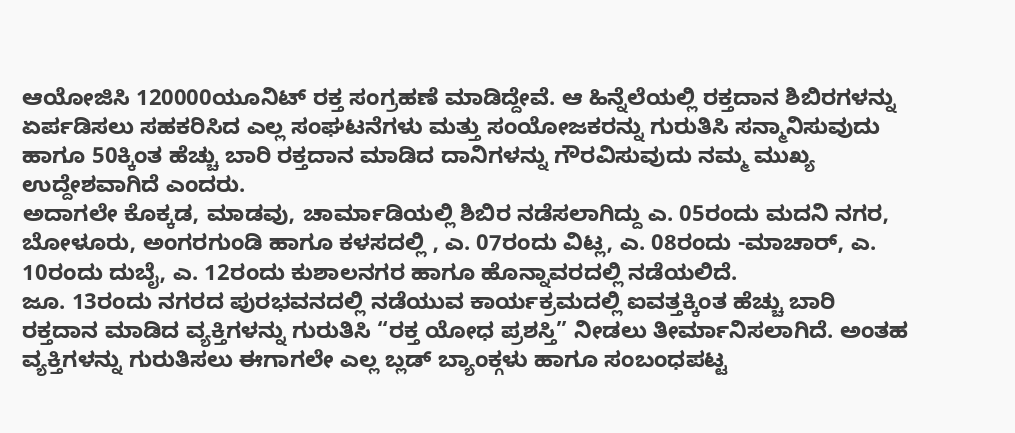ಆಯೋಜಿಸಿ 120000ಯೂನಿಟ್ ರಕ್ತ ಸಂಗ್ರಹಣೆ ಮಾಡಿದ್ದೇವೆ. ಆ ಹಿನ್ನೆಲೆಯಲ್ಲಿ ರಕ್ತದಾನ ಶಿಬಿರಗಳನ್ನು ಏರ್ಪಡಿಸಲು ಸಹಕರಿಸಿದ ಎಲ್ಲ ಸಂಘಟನೆಗಳು ಮತ್ತು ಸಂಯೋಜಕರನ್ನು ಗುರುತಿಸಿ ಸನ್ಮಾನಿಸುವುದು ಹಾಗೂ 50ಕ್ಕಿಂತ ಹೆಚ್ಚು ಬಾರಿ ರಕ್ತದಾನ ಮಾಡಿದ ದಾನಿಗಳನ್ನು ಗೌರವಿಸುವುದು ನಮ್ಮ ಮುಖ್ಯ ಉದ್ದೇಶವಾಗಿದೆ ಎಂದರು.
ಅದಾಗಲೇ ಕೊಕ್ಕಡ, ಮಾಡವು, ಚಾರ್ಮಾಡಿಯಲ್ಲಿ ಶಿಬಿರ ನಡೆಸಲಾಗಿದ್ದು ಎ. 05ರಂದು ಮದನಿ ನಗರ, ಬೋಳೂರು, ಅಂಗರಗುಂಡಿ ಹಾಗೂ ಕಳಸದಲ್ಲಿ , ಎ. 07ರಂದು ವಿಟ್ಲ, ಎ. 08ರಂದು -ಮಾಚಾರ್, ಎ. 10ರಂದು ದುಬೈ, ಎ. 12ರಂದು ಕುಶಾಲನಗರ ಹಾಗೂ ಹೊನ್ನಾವರದಲ್ಲಿ ನಡೆಯಲಿದೆ.
ಜೂ. 13ರಂದು ನಗರದ ಪುರಭವನದಲ್ಲಿ ನಡೆಯುವ ಕಾರ್ಯಕ್ರಮದಲ್ಲಿ ಐವತ್ತಕ್ಕಿಂತ ಹೆಚ್ಚು ಬಾರಿ ರಕ್ತದಾನ ಮಾಡಿದ ವ್ಯಕ್ತಿಗಳನ್ನು ಗುರುತಿಸಿ “ರಕ್ತ ಯೋಧ ಪ್ರಶಸ್ತಿ” ನೀಡಲು ತೀರ್ಮಾನಿಸಲಾಗಿದೆ. ಅಂತಹ ವ್ಯಕ್ತಿಗಳನ್ನು ಗುರುತಿಸಲು ಈಗಾಗಲೇ ಎಲ್ಲ ಬ್ಲಡ್ ಬ್ಯಾಂಕ್ಗಳು ಹಾಗೂ ಸಂಬಂಧಪಟ್ಟ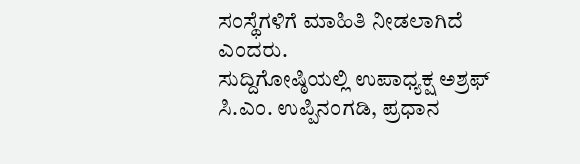ಸಂಸ್ಥೆಗಳಿಗೆ ಮಾಹಿತಿ ನೀಡಲಾಗಿದೆ ಎಂದರು.
ಸುದ್ದಿಗೋಷ್ಠಿಯಲ್ಲಿ ಉಪಾಧ್ಯಕ್ಷ ಅಶ್ರಫ್ ಸಿ.ಎಂ. ಉಪ್ಪಿನಂಗಡಿ, ಪ್ರಧಾನ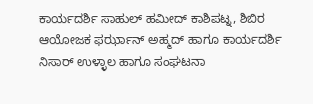ಕಾರ್ಯದರ್ಶಿ ಸಾಹುಲ್ ಹಮೀದ್ ಕಾಶಿಪಟ್ನ, ಶಿಬಿರ ಆಯೋಜಕ ಫರ್ಝಾನ್ ಅಹ್ಮದ್ ಹಾಗೂ ಕಾರ್ಯದರ್ಶಿ ನಿಸಾರ್ ಉಳ್ಳಾಲ ಹಾಗೂ ಸಂಘಟನಾ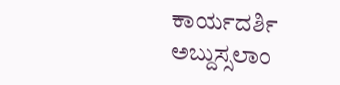ಕಾರ್ಯದರ್ಶಿ ಅಬ್ದುಸ್ಸಲಾಂ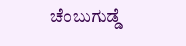ಚೆಂಬುಗುಡ್ಡೆ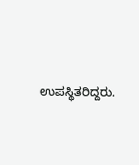ಉಪಸ್ಥಿತರಿದ್ದರು.